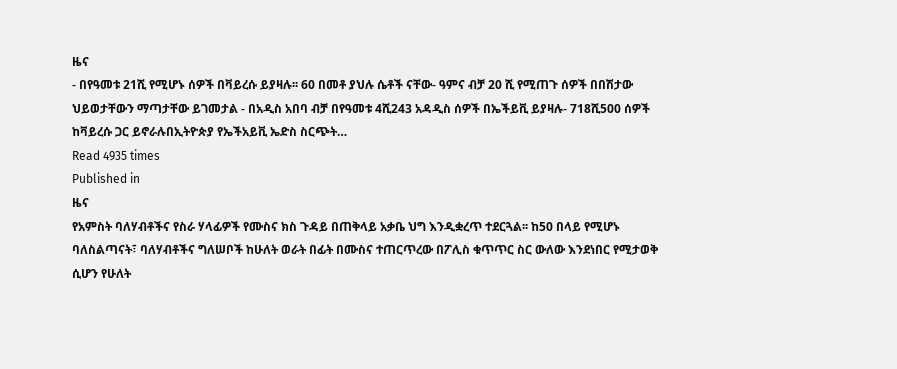ዜና
- በየዓመቱ 21ሺ የሚሆኑ ሰዎች በቫይረሱ ይያዛሉ፡፡ 60 በመቶ ያህሉ ሴቶች ናቸው- ዓምና ብቻ 20 ሺ የሚጠጉ ሰዎች በበሽታው ህይወታቸውን ማጣታቸው ይገመታል - በአዲስ አበባ ብቻ በየዓመቱ 4ሺ243 አዳዲስ ሰዎች በኤችይቪ ይያዛሉ- 718ሺ500 ሰዎች ከቫይረሱ ጋር ይኖራሉበኢትዮጵያ የኤችአይቪ ኤድስ ስርጭት…
Read 4935 times
Published in
ዜና
የአምስት ባለሃብቶችና የስራ ሃላፊዎች የሙስና ክስ ጉዳይ በጠቅላይ አቃቤ ህግ እንዲቋረጥ ተደርጓል፡፡ ከ50 በላይ የሚሆኑ ባለስልጣናት፣ ባለሃብቶችና ግለሠቦች ከሁለት ወራት በፊት በሙስና ተጠርጥረው በፖሊስ ቁጥጥር ስር ውለው እንደነበር የሚታወቅ ሲሆን የሁለት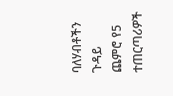ባለሃብቶችን ጉዳይ ጨምሮ የ5 ተጠርጣሪዎች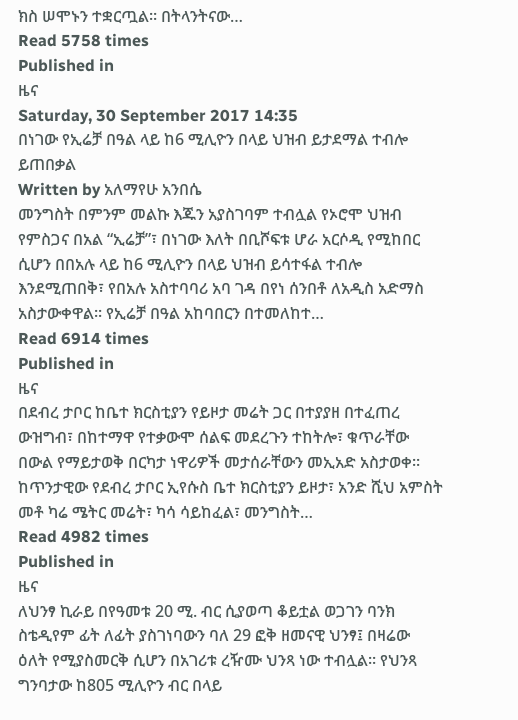ክስ ሠሞኑን ተቋርጧል፡፡ በትላንትናው…
Read 5758 times
Published in
ዜና
Saturday, 30 September 2017 14:35
በነገው የኢሬቻ በዓል ላይ ከ6 ሚሊዮን በላይ ህዝብ ይታደማል ተብሎ ይጠበቃል
Written by አለማየሁ አንበሴ
መንግስት በምንም መልኩ እጁን አያስገባም ተብሏል የኦሮሞ ህዝብ የምስጋና በአል “ኢሬቻ”፣ በነገው እለት በቢሾፍቱ ሆራ አርሶዲ የሚከበር ሲሆን በበአሉ ላይ ከ6 ሚሊዮን በላይ ህዝብ ይሳተፋል ተብሎ እንደሚጠበቅ፣ የበአሉ አስተባባሪ አባ ገዳ በየነ ሰንበቶ ለአዲስ አድማስ አስታውቀዋል፡፡ የኢሬቻ በዓል አከባበርን በተመለከተ…
Read 6914 times
Published in
ዜና
በደብረ ታቦር ከቤተ ክርስቲያን የይዞታ መሬት ጋር በተያያዘ በተፈጠረ ውዝግብ፣ በከተማዋ የተቃውሞ ሰልፍ መደረጉን ተከትሎ፣ ቁጥራቸው በውል የማይታወቅ በርካታ ነዋሪዎች መታሰራቸውን መኢአድ አስታወቀ፡፡ ከጥንታዊው የደብረ ታቦር ኢየሱስ ቤተ ክርስቲያን ይዞታ፣ አንድ ሺህ አምስት መቶ ካሬ ሜትር መሬት፣ ካሳ ሳይከፈል፣ መንግስት…
Read 4982 times
Published in
ዜና
ለህንፃ ኪራይ በየዓመቱ 20 ሚ. ብር ሲያወጣ ቆይቷል ወጋገን ባንክ ስቴዲየም ፊት ለፊት ያስገነባውን ባለ 29 ፎቅ ዘመናዊ ህንፃ፤ በዛሬው ዕለት የሚያስመርቅ ሲሆን በአገሪቱ ረዥሙ ህንጻ ነው ተብሏል፡፡ የህንጻ ግንባታው ከ805 ሚሊዮን ብር በላይ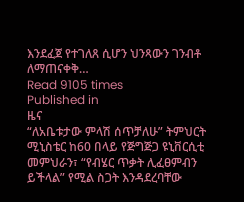እንደፈጀ የተገለጸ ሲሆን ህንጻውን ገንብቶ ለማጠናቀቅ…
Read 9105 times
Published in
ዜና
“ለአቤቱታው ምላሽ ሰጥቻለሁ” ትምህርት ሚኒስቴር ከ60 በላይ የጅግጅጋ ዩኒቨርሲቲ መምህራን፣ “የብሄር ጥቃት ሊፈፀምብን ይችላል” የሚል ስጋት እንዳደረባቸው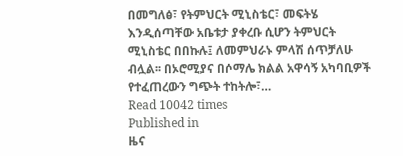በመግለፅ፣ የትምህርት ሚኒስቴር፣ መፍትሄ እንዲሰጣቸው አቤቱታ ያቀረቡ ሲሆን ትምህርት ሚኒስቴር በበኩሉ፤ ለመምህራኑ ምላሽ ሰጥቻለሁ ብሏል፡፡ በኦሮሚያና በሶማሌ ክልል አዋሳኝ አካባቢዎች የተፈጠረውን ግጭት ተከትሎ፣…
Read 10042 times
Published in
ዜና